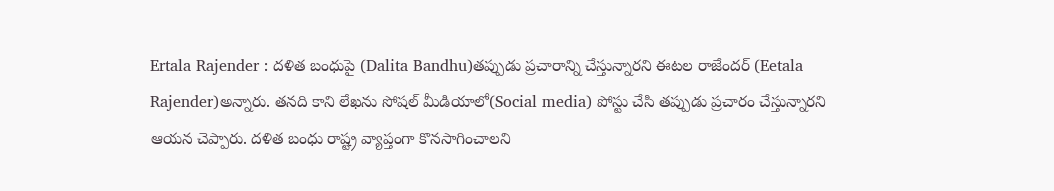Ertala Rajender : దళిత బంధుపై (Dalita Bandhu)తప్పుడు ప్రచారాన్ని చేస్తున్నారని ఈటల రాజేందర్ (Eetala Rajender)అన్నారు. తనది కాని లేఖను సోషల్ మీడియాలో(Social media) పోస్టు చేసి తప్పుడు ప్రచారం చేస్తున్నారని ఆయన చెప్పారు. దళిత బంధు రాష్ట్ర వ్యాప్తంగా కొనసాగించాలని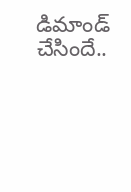డిమాండ్ చేసిందే..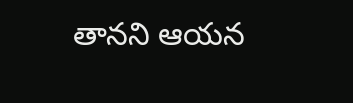తానని ఆయన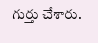గుర్తు చేశారు.